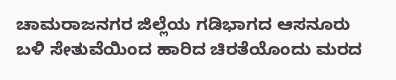ಚಾಮರಾಜನಗರ ಜಿಲ್ಲೆಯ ಗಡಿಭಾಗದ ಆಸನೂರು ಬಳಿ ಸೇತುವೆಯಿಂದ ಹಾರಿದ ಚಿರತೆಯೊಂದು ಮರದ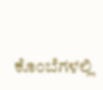ಕೊಂಬೆಗಳಲ್ಲಿ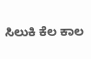ಸಿಲುಕಿ ಕೆಲ ಕಾಲ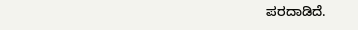ಪರದಾಡಿದೆ.